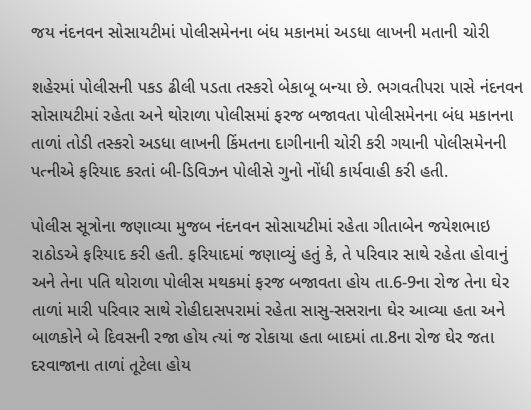જય નંદનવન સોસાયટીમાં પોલીસમેનના બંધ મકાનમાં અડધા લાખની મતાની ચોરી

શહેરમાં પોલીસની પકડ ઢીલી પડતા તસ્કરો બેકાબૂ બન્યા છે. ભગવતીપરા પાસે નંદનવન સોસાયટીમાં રહેતા અને થોરાળા પોલીસમાં ફરજ બજાવતા પોલીસમેનના બંધ મકાનના તાળાં તોડી તસ્કરો અડધા લાખની કિંમતના દાગીનાની ચોરી કરી ગયાની પોલીસમેનની પત્નીએ ફરિયાદ કરતાં બી-ડિવિઝન પોલીસે ગુનો નોંધી કાર્યવાહી કરી હતી.

પોલીસ સૂત્રોના જણાવ્યા મુજબ નંદનવન સોસાયટીમાં રહેતા ગીતાબેન જયેશભાઇ રાઠોડએ ફરિયાદ કરી હતી. ફરિયાદમાં જણાવ્યું હતું કે, તે પરિવાર સાથે રહેતા હોવાનું અને તેના પતિ થોરાળા પોલીસ મથકમાં ફરજ બજાવતા હોય તા.6-9ના રોજ તેના ઘેર તાળાં મારી પરિવાર સાથે રોહીદાસપરામાં રહેતા સાસુ-સસરાના ઘેર આવ્યા હતા અને બાળકોને બે દિવસની રજા હોય ત્યાં જ રોકાયા હતા બાદમાં તા.8ના રોજ ઘેર જતા દરવાજાના તાળાં તૂટેલા હોય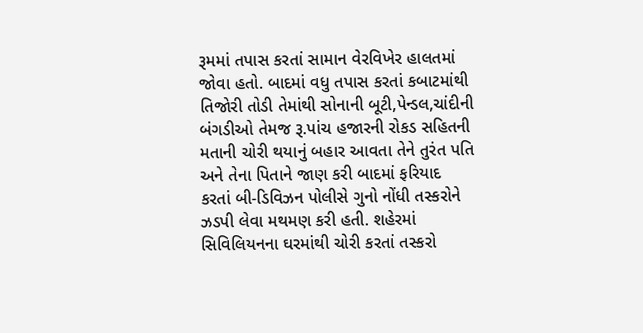રૂમમાં તપાસ કરતાં સામાન વેરવિખેર હાલતમાં જોવા હતો. બાદમાં વધુ તપાસ કરતાં કબાટમાંથી તિજોરી તોડી તેમાંથી સોનાની બૂટી,પેન્ડલ,ચાંદીની બંગડીઓ તેમજ રૂ.પાંચ હજારની રોકડ સહિતની મતાની ચોરી થયાનું બહાર આવતા તેને તુરંત પતિ અને તેના પિતાને જાણ કરી બાદમાં ફરિયાદ કરતાં બી-ડિવિઝન પોલીસે ગુનો નોંધી તસ્કરોને ઝડપી લેવા મથમણ કરી હતી. શહેરમાં સિવિલિયનના ઘરમાંથી ચોરી કરતાં તસ્કરો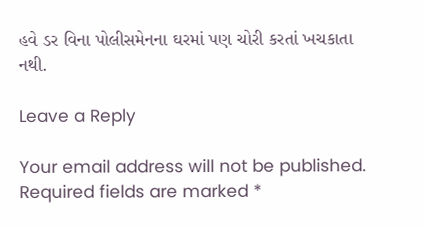હવે ડર વિના પોલીસમેનના ઘરમાં પણ ચોરી કરતાં ખચકાતા નથી.

Leave a Reply

Your email address will not be published. Required fields are marked *